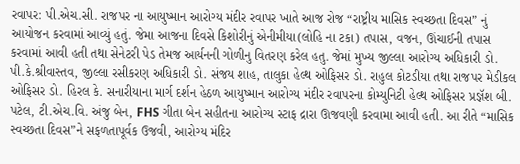રવાપર: પી.એચ.સી. રાજપર ના આયુષ્માન આરોગ્ય મંદીર રવાપર ખાતે આજ રોજ “રાષ્ટ્રીય માસિક સ્વચ્છતા દિવસ” નું આયોજન કરવામાં આવ્યું હતું. જેમા આજના દિવસે કિશોરીનું એનીમીયા(લોહિ ના ટકા) તપાસ, વજન, ઊંચાઈની તપાસ કરવામાં આવી હતી તથા સેનેટરી પેડ તેમજ આર્યનની ગોળીનુ વિતરણ કરેલ હતુ. જેમાં મુખ્ય જીલ્લા આરોગ્ય અધિકારી ડો. પી.કે.શ્રીવાસ્તવ, જીલ્લા રસીકરણ અધિકારી ડો. સંજય શાહ, તાલુકા હેલ્થ ઓફિસર ડો. રાહુલ કોટડીયા તથા રાજપર મેડીકલ ઓફિસર ડો. હિરલ કે. સનારીયાના માર્ગ દર્શન હેઠળ આયુષ્માન આરોગ્ય મંદીર રવાપરના કોમ્યુનિટી હેલ્થ ઓફિસર પ્રજ્ઞૅશ બી. પટેલ, ટી.એચ.વિ. અંજુ બેન, FHS ગીતા બેન સહીતના આરોગ્ય સ્ટાફ દ્રારા ઊજવણી કરવામા આવી હતી. આ રીતે “માસિક સ્વચ્છતા દિવસ”ને સફળતાપૂર્વક ઉજવી, આરોગ્ય મંદિર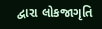દ્વારા લોકજાગૃતિ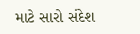માટે સારો સંદેશ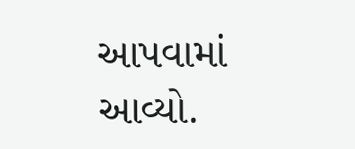આપવામાં આવ્યો.